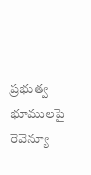ప్రభుత్వ భూములపై రెవెన్యూ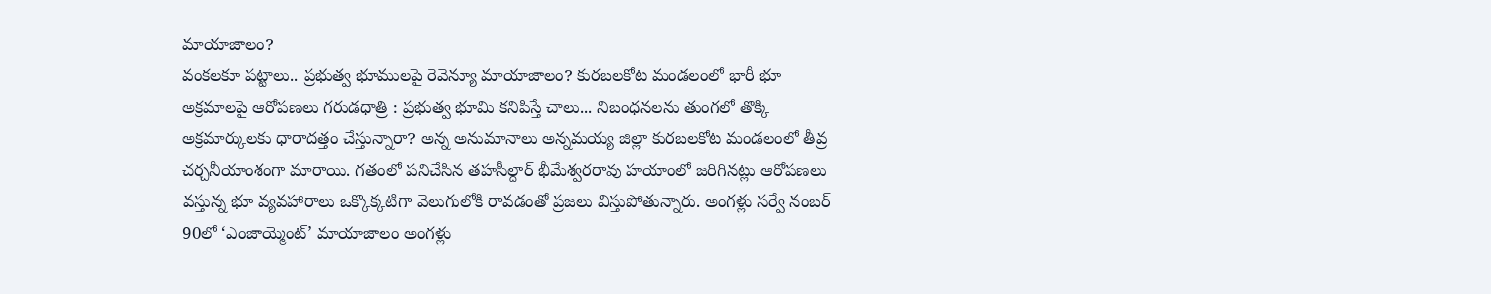మాయాజాలం?
వంకలకూ పట్టాలు.. ప్రభుత్వ భూములపై రెవెన్యూ మాయాజాలం? కురబలకోట మండలంలో భారీ భూ అక్రమాలపై ఆరోపణలు గరుడధాత్రి : ప్రభుత్వ భూమి కనిపిస్తే చాలు... నిబంధనలను తుంగలో తొక్కి అక్రమార్కులకు ధారాదత్తం చేస్తున్నారా? అన్న అనుమానాలు అన్నమయ్య జిల్లా కురబలకోట మండలంలో తీవ్ర చర్చనీయాంశంగా మారాయి. గతంలో పనిచేసిన తహసీల్దార్ భీమేశ్వరరావు హయాంలో జరిగినట్లు ఆరోపణలు వస్తున్న భూ వ్యవహారాలు ఒక్కొక్కటిగా వెలుగులోకి రావడంతో ప్రజలు విస్తుపోతున్నారు. అంగళ్లు సర్వే నంబర్ 90లో ‘ఎంజాయ్మెంట్’ మాయాజాలం అంగళ్లు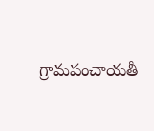గ్రామపంచాయతీ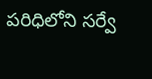పరిధిలోని సర్వే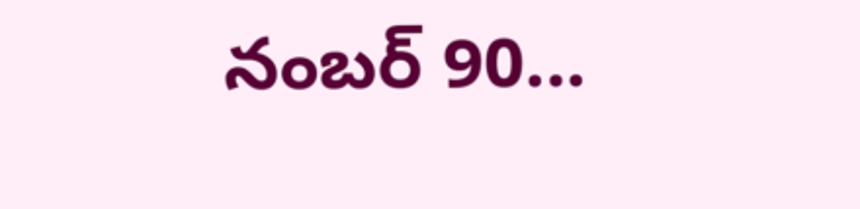నంబర్ 90...